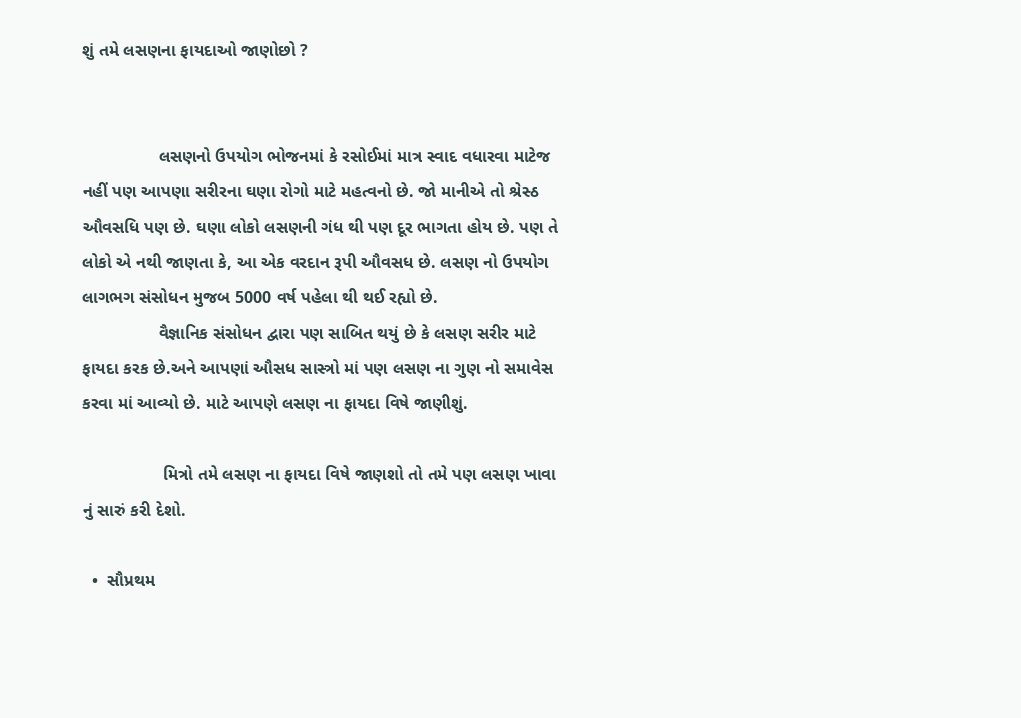શું તમે લસણના ફાયદાઓ જાણોછો ?


                લસણનો ઉપયોગ ભોજનમાં કે રસોઈમાં માત્ર સ્વાદ વધારવા માટેજ નહીં પણ આપણા સરીરના ઘણા રોગો માટે મહત્વનો છે. જો માનીએ તો શ્રેસ્ઠ ઔવસધિ પણ છે. ઘણા લોકો લસણની ગંધ થી પણ દૂર ભાગતા હોય છે. પણ તે લોકો એ નથી જાણતા કે, આ એક વરદાન રૂપી ઔવસધ છે. લસણ નો ઉપયોગ લાગભગ સંસોધન મુજબ 5000 વર્ષ પહેલા થી થઈ રહ્યો છે.
                વૈજ્ઞાનિક સંસોધન દ્વારા પણ સાબિત થયું છે કે લસણ સરીર માટે ફાયદા કરક છે.અને આપણાં ઔસધ સાસ્ત્રો માં પણ લસણ ના ગુણ નો સમાવેસ કરવા માં આવ્યો છે. માટે આપણે લસણ ના ફાયદા વિષે જાણીશું.

                 મિત્રો તમે લસણ ના ફાયદા વિષે જાણશો તો તમે પણ લસણ ખાવા નું સારું કરી દેશો.

  •  સૌપ્રથમ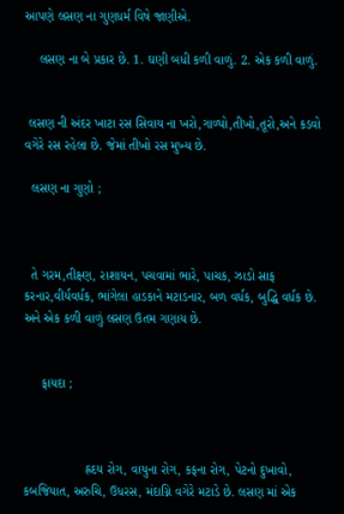આપણે લસણ ના ગુણધર્મ વિષે જાણીએ.

    લસણ ના બે પ્રકાર છે. 1. ઘણી બધી કળી વાળું. 2. એક કળી વાળું.


 લસણ ની અંદર ખાટા રસ સિવાય ના ખરો,ગાળ્યો,તીખો,તૂરો,અને કડવો વગેરે રસ રહેલા છે. જેમાં તીખો રસ મુખ્ય છે.

  લસણ ના ગુણો ;



  તે ગરમ,તીક્ષ્ણ, રાશાયન, પચવામાં ભારે, પાચક, ઝાડો સાફ કરનાર,વીર્યવર્ધક, ભાંગેલા હાડકાને મટાડનાર, બળ વર્ધક, બુદ્ધિ વર્ધક છે. અને એક કળી વાળું લસણ ઉતમ ગણાય છે.


     ફાયદા ;



                 હ્રદય રોગ, વાયુના રોગ, કફના રોગ, પેટનો દુખાવો, કબજિયાત, અરુચિ, ઉધરસ, મંદાગ્નિ વગેરે મટાડે છે. લસણ માં એક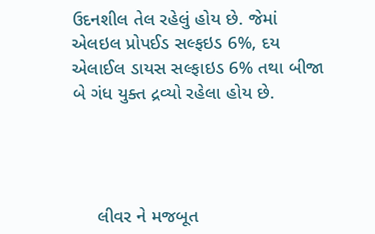ઉદનશીલ તેલ રહેલું હોય છે. જેમાં એલઇલ પ્રોપઈડ સલ્ફઇડ 6%, દય એલાઈલ ડાયસ સલ્ફાઇડ 6% તથા બીજા બે ગંધ યુક્ત દ્રવ્યો રહેલા હોય છે.




     લીવર ને મજબૂત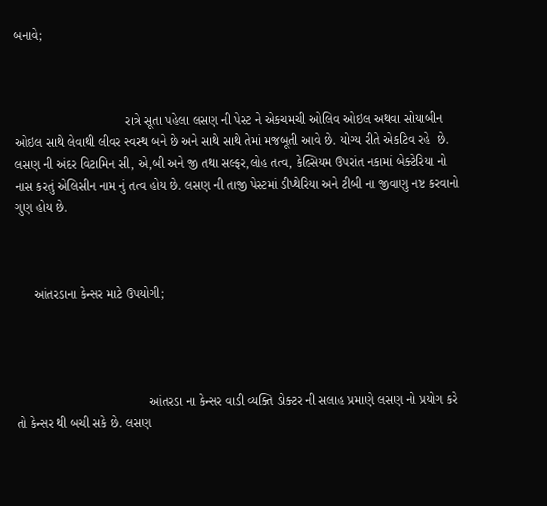બનાવે;



                               રાત્રે સૂતા પહેલા લસણ ની પેસ્ટ ને એકચમચી ઓલિવ ઓઇલ અથવા સોયાબીન ઓઇલ સાથે લેવાથી લીવર સ્વસ્થ બને છે અને સાથે સાથે તેમાં મજબૂતી આવે છે. યોગ્ય રીતે એકટિવ રહે  છે. લસણ ની અંદર વિટામિન સી, એ,બી અને જી તથા સલ્ફર,લોહ તત્વ, કેલ્સિયમ ઉપરાંત નકામાં બેક્ટેરિયા નો નાસ કરતું એલિસીન નામ નું તત્વ હોય છે. લસણ ની તાજી પેસ્ટમાં ડીપ્થેરિયા અને ટીબી ના જીવાણુ નષ્ટ કરવાનો ગુણ હોય છે.



     આંતરડાના કેન્સર માટે ઉપયોગી;




                                     આંતરડા ના કેન્સર વાડી વ્યક્તિ ડોક્ટર ની સલાહ પ્રમાણે લસણ નો પ્રયોગ કરે તો કેન્સર થી બચી સકે છે. લસણ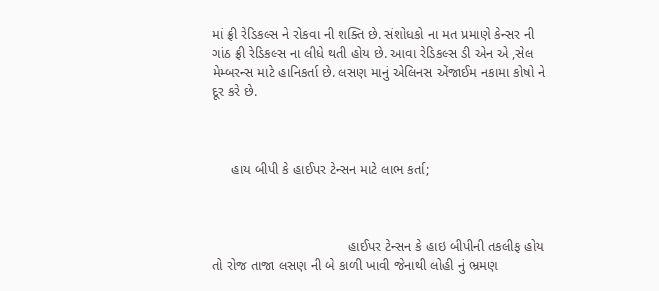માં ફ્રી રેડિકલ્સ ને રોકવા ની શક્તિ છે. સંશોધકો ના મત પ્રમાણે કેન્સર ની ગાંઠ ફ્રી રેડિકલ્સ ના લીધે થતી હોય છે. આવા રેડિકલ્સ ડી એન એ ,સેલ મેમ્બરન્સ માટે હાનિકર્તા છે. લસણ માનું એલિનસ એંજાઈમ નકામા કોષો ને દૂર કરે છે.



     હાય બીપી કે હાઈપર ટેન્સન માટે લાભ કર્તા;



                                   હાઈપર ટેન્સન કે હાઇ બીપીની તકલીફ હોય તો રોજ તાજા લસણ ની બે કાળી ખાવી જેનાથી લોહી નું ભ્રમણ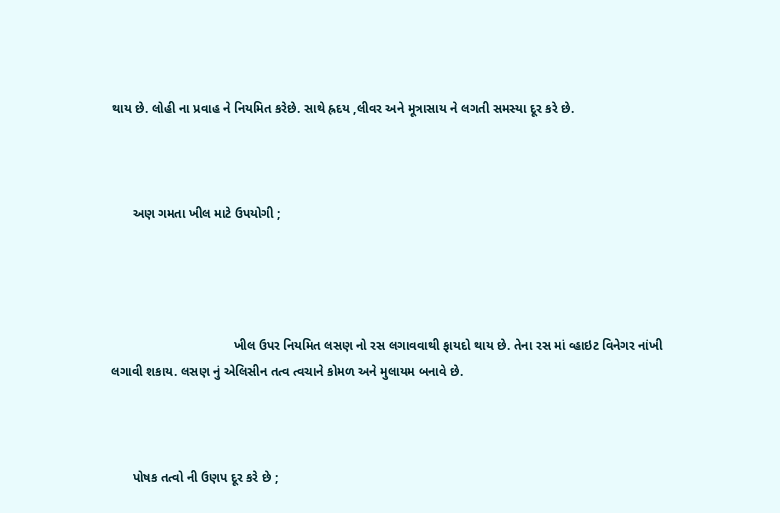થાય છે. લોહી ના પ્રવાહ ને નિયમિત કરેછે. સાથે હ્રદય ,લીવર અને મૂત્રાસાય ને લગતી સમસ્યા દૂર કરે છે.



      અણ ગમતા ખીલ માટે ઉપયોગી ;




                                  ખીલ ઉપર નિયમિત લસણ નો રસ લગાવવાથી ફાયદો થાય છે. તેના રસ માં વ્હાઇટ વિનેગર નાંખી લગાવી શકાય. લસણ નું એલિસીન તત્વ ત્વચાને કોમળ અને મુલાયમ બનાવે છે.



      પોષક તત્વો ની ઉણપ દૂર કરે છે ;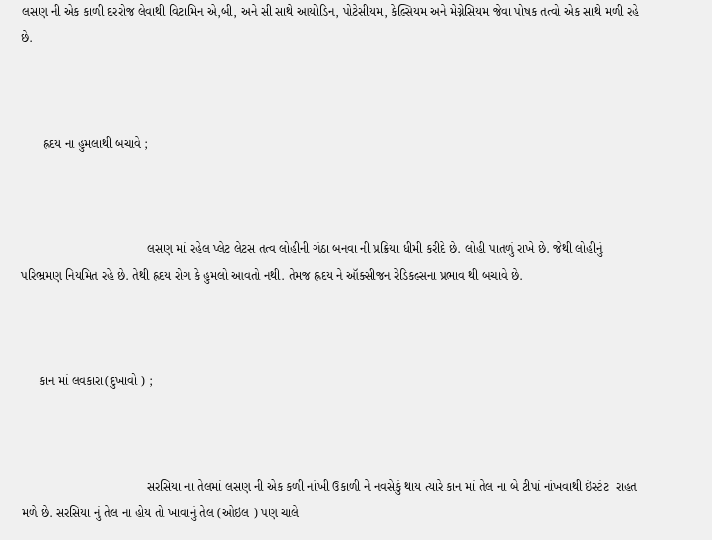લસણ ની એક કાળી દરરોજ લેવાથી વિટામિન એ,બી, અને સી સાથે આયોડિન, પોટેસીયમ, કેલ્સિયમ અને મેગ્નેસિયમ જેવા પોષક તત્વો એક સાથે મળી રહે છે.



      હ્રદય ના હુમલાથી બચાવે ;



                                   લસણ માં રહેલ પ્લેટ લેટસ તત્વ લોહીની ગંઠા બનવા ની પ્રક્રિયા ધીમી કરીદે છે. લોહી પાતળું રાખે છે. જેથી લોહીનું પરિભ્રમણ નિયમિત રહે છે. તેથી હ્રદય રોગ કે હુમલો આવતો નથી. તેમજ હ્રદય ને ઑક્સીજન રેડિકલ્સના પ્રભાવ થી બચાવે છે.



     કાન માં લવકારા(દુખાવો ) ;



                                   સરસિયા ના તેલમાં લસણ ની એક કળી નાંખી ઉકાળી ને નવસેકું થાય ત્યારે કાન માં તેલ ના બે ટીપાં નાંખવાથી ઇંસ્ટંટ  રાહત મળે છે. સરસિયા નું તેલ ના હોય તો ખાવાનું તેલ (ઓઇલ ) પણ ચાલે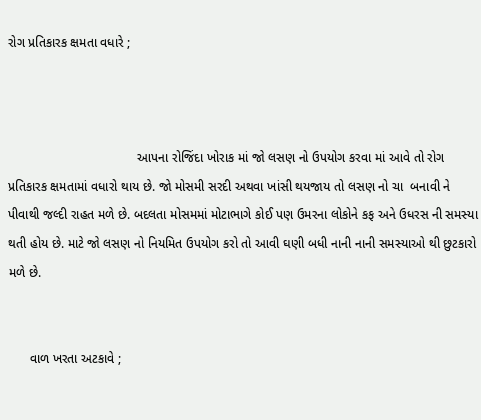રોગ પ્રતિકારક ક્ષમતા વધારે ;



                                    આપના રોજિંદા ખોરાક માં જો લસણ નો ઉપયોગ કરવા માં આવે તો રોગ પ્રતિકારક ક્ષમતામાં વધારો થાય છે. જો મોસમી સરદી અથવા ખાંસી થયજાય તો લસણ નો ચા  બનાવી ને પીવાથી જલ્દી રાહત મળે છે. બદલતા મોસમમાં મોટાભાગે કોઈ પણ ઉમરના લોકોને કફ અને ઉધરસ ની સમસ્યા થતી હોય છે. માટે જો લસણ નો નિયમિત ઉપયોગ કરો તો આવી ઘણી બધી નાની નાની સમસ્યાઓ થી છુટકારો મળે છે.


      વાળ ખરતા અટકાવે ;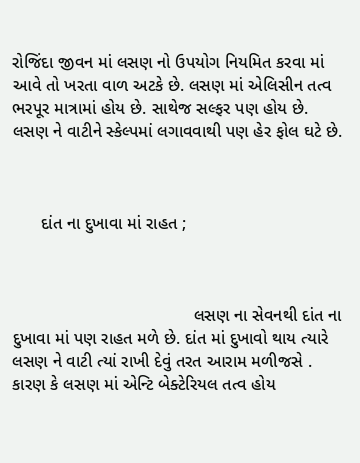રોજિંદા જીવન માં લસણ નો ઉપયોગ નિયમિત કરવા માં આવે તો ખરતા વાળ અટકે છે. લસણ માં એલિસીન તત્વ ભરપૂર માત્રામાં હોય છે. સાથેજ સલ્ફર પણ હોય છે. લસણ ને વાટીને સ્કેલ્પમાં લગાવવાથી પણ હેર ફોલ ઘટે છે.



      દાંત ના દુખાવા માં રાહત ;



                                      લસણ ના સેવનથી દાંત ના દુખાવા માં પણ રાહત મળે છે. દાંત માં દુખાવો થાય ત્યારે લસણ ને વાટી ત્યાં રાખી દેવું તરત આરામ મળીજસે . કારણ કે લસણ માં એન્ટિ બેક્ટેરિયલ તત્વ હોય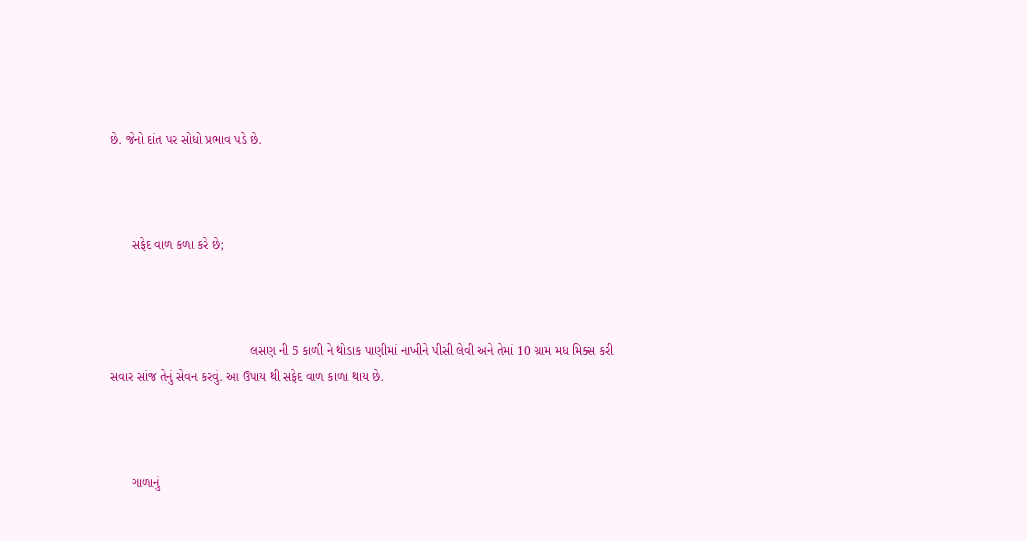છે. જેનો દાંત પર સોધો પ્રભાવ પડે છે.



      સફેદ વાળ કળા કરે છે;



                                       લસણ ની 5 કાળી ને થોડાક પાણીમાં નાખીને પીસી લેવી અને તેમાં 10 ગ્રામ મધ મિક્સ કરી સવાર સાંજ તેનું સેવન કરવું. આ ઉપાય થી સફેદ વાળ કાળા થાય છે.



      ગાળાનું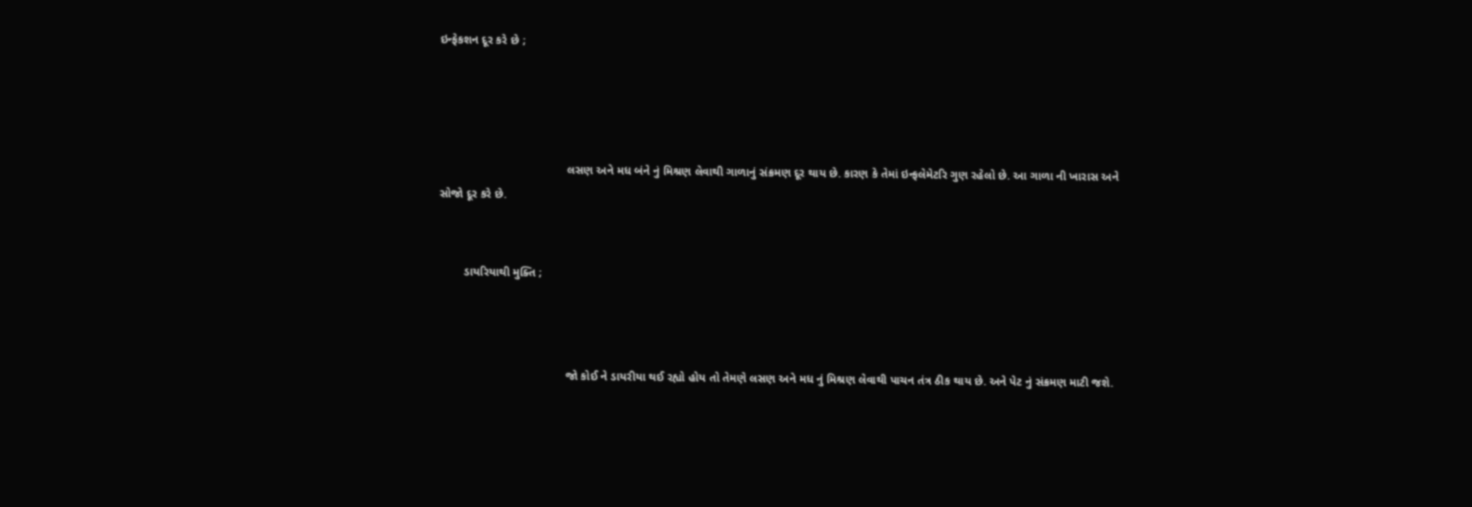ઇન્ફેકશન દૂર કરે છે ;




                                       લસણ અને મધ બંને નું મિશ્રણ લેવાથી ગાળાનું સંક્રમણ દૂર થાય છે. કારણ કે તેમાં ઇન્ફલેમેટરિ ગુણ રહેલો છે. આ ગાળા ની ખારાસ અને સોજો દૂર કરે છે.


        ડાયરિયાથી મુક્તિ ;



                                       જો કોઈ ને ડાયરીયા થઈ રહ્યો હોય તો તેમણે લસણ અને મધ નું મિશ્રણ લેવાથી પાચન તંત્ર ઠીક થાય છે. અને પેટ નું સંક્રમણ માટી જશે.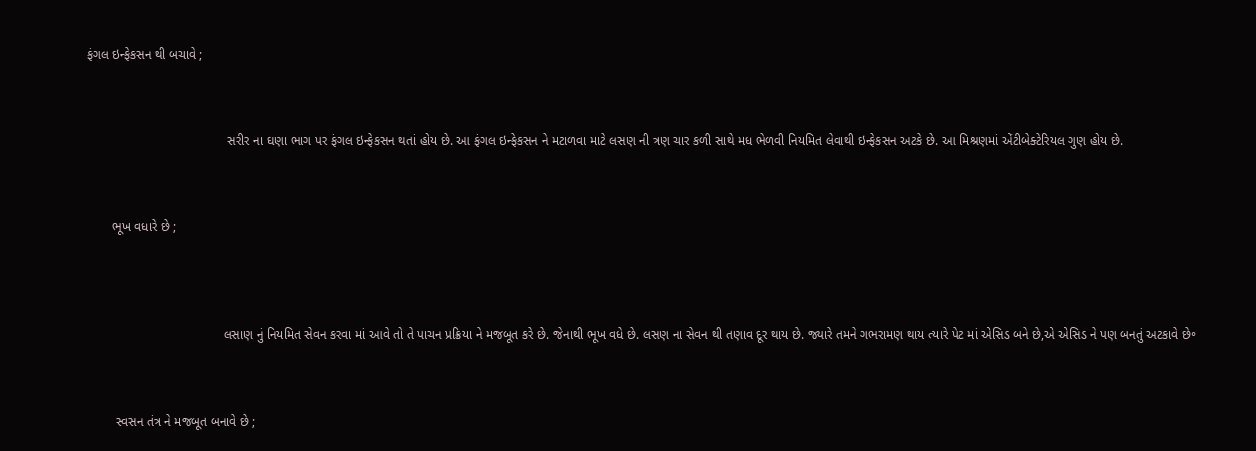ફંગલ ઇન્ફેકસન થી બચાવે ;



                                       સરીર ના ઘણા ભાગ પર ફંગલ ઇન્ફેકસન થતાં હોય છે. આ ફંગલ ઇન્ફેકસન ને મટાળવા માટે લસણ ની ત્રણ ચાર કળી સાથે મધ ભેળવી નિયમિત લેવાથી ઇન્ફેકસન અટકે છે. આ મિશ્રણમાં એંટીબેક્ટેરિયલ ગુણ હોય છે.



       ભૂખ વધારે છે ;




                                      લસાણ નું નિયમિત સેવન કરવા માં આવે તો તે પાચન પ્રક્રિયા ને મજબૂત કરે છે. જેનાથી ભૂખ વધે છે. લસણ ના સેવન થી તણાવ દૂર થાય છે. જ્યારે તમને ગભરામણ થાય ત્યારે પેટ માં એસિડ બને છે,એ એસિડ ને પણ બનતું અટકાવે છે॰



        સ્વસન તંત્ર ને મજબૂત બનાવે છે ;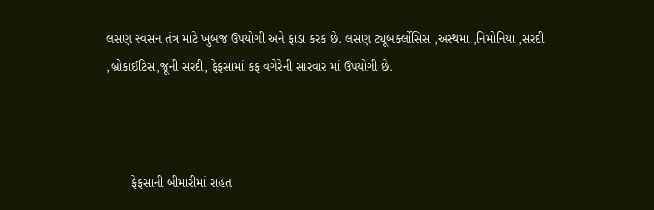લસણ સ્વસન તંત્ર માટે ખુબજ ઉપયોગી અને ફાડા કરક છે. લસણ ટ્યૂબર્ક્લોસિસ ,અસ્થમા ,નિમોનિયા ,સરદી ,બ્રોકાઈટિસ,જૂની સરદી, ફેફસામાં કફ વગેરેની સારવાર માં ઉપયોગી છે.



       ફેફસાની બીમારીમાં રાહત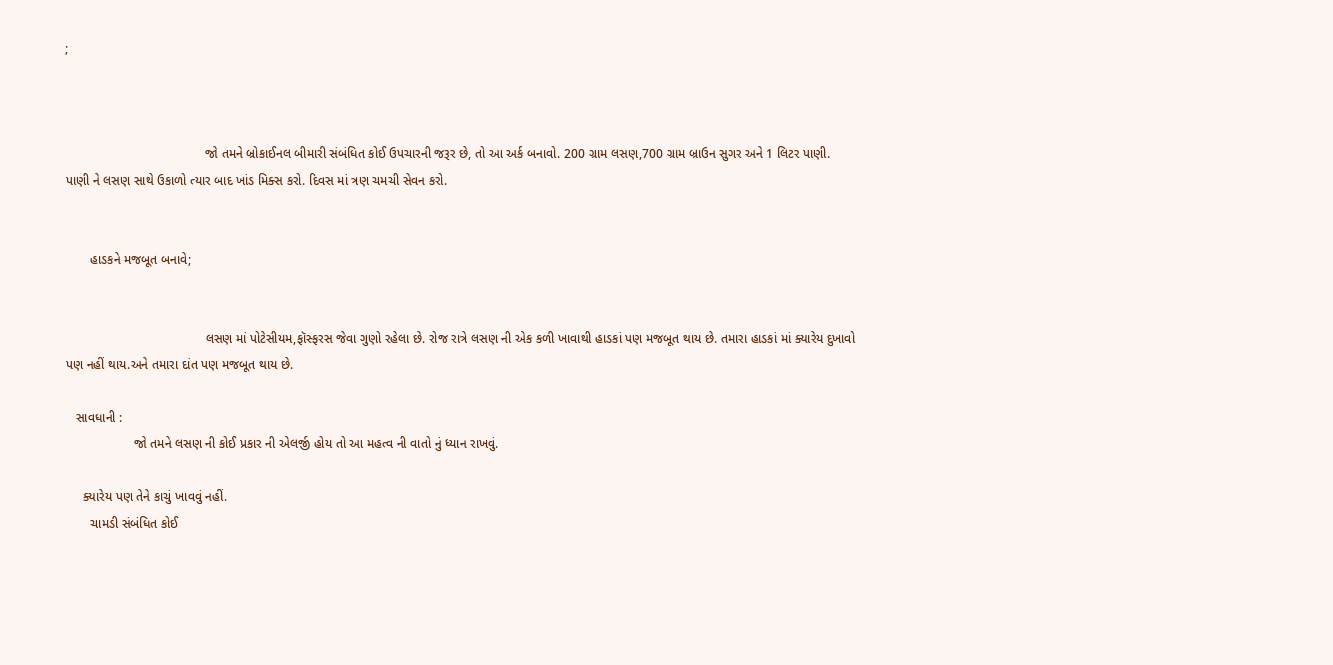;



                                       જો તમને બ્રોકાઈનલ બીમારી સંબંધિત કોઈ ઉપચારની જરૂર છે, તો આ અર્ક બનાવો. 200 ગ્રામ લસણ,700 ગ્રામ બ્રાઉન સુગર અને 1 લિટર પાણી. પાણી ને લસણ સાથે ઉકાળો ત્યાર બાદ ખાંડ મિક્સ કરો. દિવસ માં ત્રણ ચમચી સેવન કરો.


       હાડકને મજબૂત બનાવે;


                                       લસણ માં પોટેસીયમ,ફૉસ્ફરસ જેવા ગુણો રહેલા છે. રોજ રાત્રે લસણ ની એક કળી ખાવાથી હાડકાં પણ મજબૂત થાય છે. તમારા હાડકાં માં ક્યારેય દુખાવો પણ નહીં થાય.અને તમારા દાંત પણ મજબૂત થાય છે.

   સાવધાની :
                   જો તમને લસણ ની કોઈ પ્રકાર ની એલર્જી હોય તો આ મહત્વ ની વાતો નું ધ્યાન રાખવું.

     ક્યારેય પણ તેને કાચું ખાવવું નહીં.
       ચામડી સંબંધિત કોઈ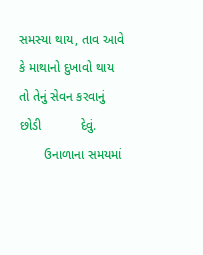સમસ્યા થાય, તાવ આવે કે માથાનો દુખાવો થાય તો તેનું સેવન કરવાનું છોડી           દેવું.
       ઉનાળાના સમયમાં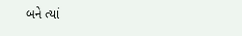બને ત્યાં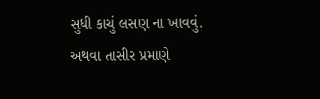સુધી કાચું લસણ ના ખાવવું. અથવા તાસીર પ્રમાણે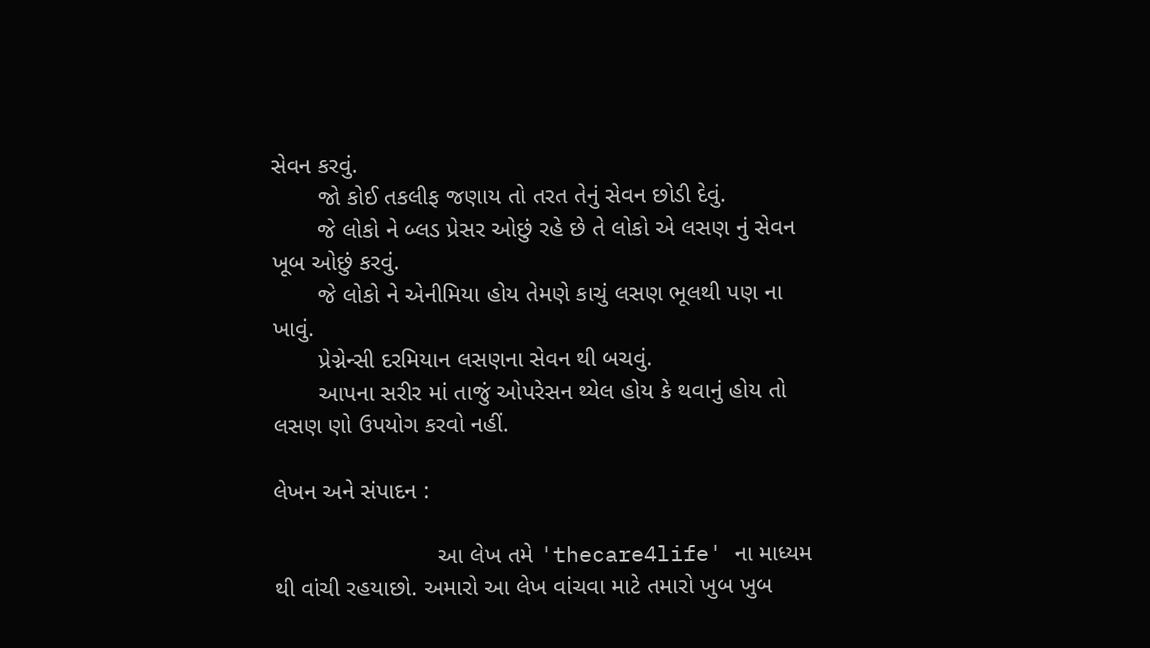સેવન કરવું.
       જો કોઈ તકલીફ જણાય તો તરત તેનું સેવન છોડી દેવું.
       જે લોકો ને બ્લડ પ્રેસર ઓછું રહે છે તે લોકો એ લસણ નું સેવન ખૂબ ઓછું કરવું.
       જે લોકો ને એનીમિયા હોય તેમણે કાચું લસણ ભૂલથી પણ ના ખાવું.
       પ્રેગ્નેન્સી દરમિયાન લસણના સેવન થી બચવું.
       આપના સરીર માં તાજું ઓપરેસન થ્યેલ હોય કે થવાનું હોય તો લસણ ણો ઉપયોગ કરવો નહીં.

લેખન અને સંપાદન :

                         આ લેખ તમે 'thecare4life' ના માધ્યમ થી વાંચી રહયાછો. અમારો આ લેખ વાંચવા માટે તમારો ખુબ ખુબ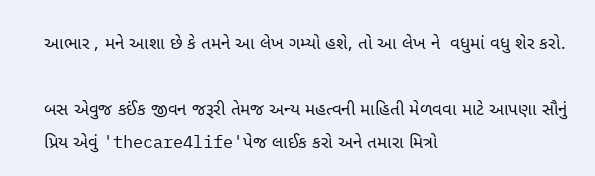આભાર , મને આશા છે કે તમને આ લેખ ગમ્યો હશે, તો આ લેખ ને  વધુમાં વધુ શેર કરો.

બસ એવુજ કઈંક જીવન જરૂરી તેમજ અન્ય મહત્વની માહિતી મેળવવા માટે આપણા સૌનું પ્રિય એવું 'thecare4life'પેજ લાઈક કરો અને તમારા મિત્રો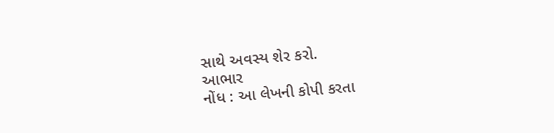સાથે અવસ્ય શેર કરો.
આભાર
નોંધ : આ લેખની કોપી કરતા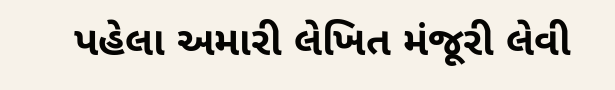પહેલા અમારી લેખિત મંજૂરી લેવી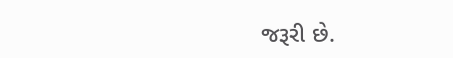જરૂરી છે.